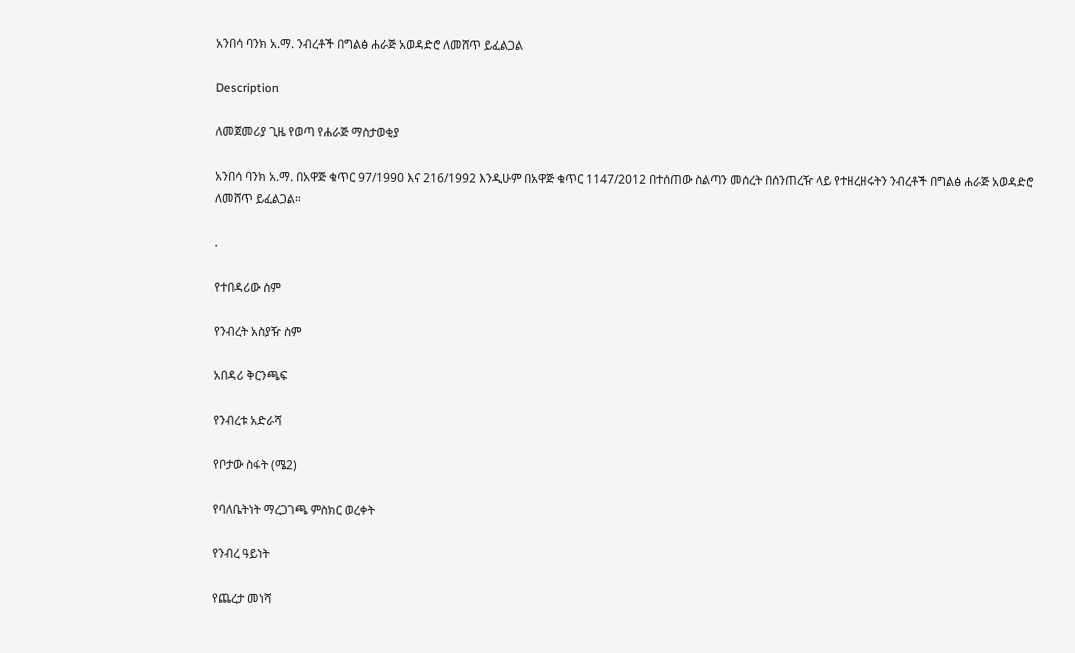አንበሳ ባንክ አ.ማ. ንብረቶች በግልፅ ሐራጅ አወዳድሮ ለመሸጥ ይፈልጋል

Description

ለመጀመሪያ ጊዜ የወጣ የሐራጅ ማስታወቂያ

አንበሳ ባንክ አ.ማ. በአዋጅ ቁጥር 97/1990 እና 216/1992 እንዲሁም በአዋጅ ቁጥር 1147/2012 በተሰጠው ስልጣን መሰረት በሰንጠረዥ ላይ የተዘረዘሩትን ንብረቶች በግልፅ ሐራጅ አወዳድሮ ለመሸጥ ይፈልጋል።

.

የተበዳሪው ስም

የንብረት አስያዥ ስም

አበዳሪ ቅርንጫፍ

የንብረቱ አድራሻ

የቦታው ስፋት (ሜ2)

የባለቤትነት ማረጋገጫ ምስክር ወረቀት

የንብረ ዓይነት

የጨረታ መነሻ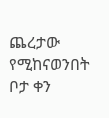ጨረታው የሚከናወንበት ቦታ ቀን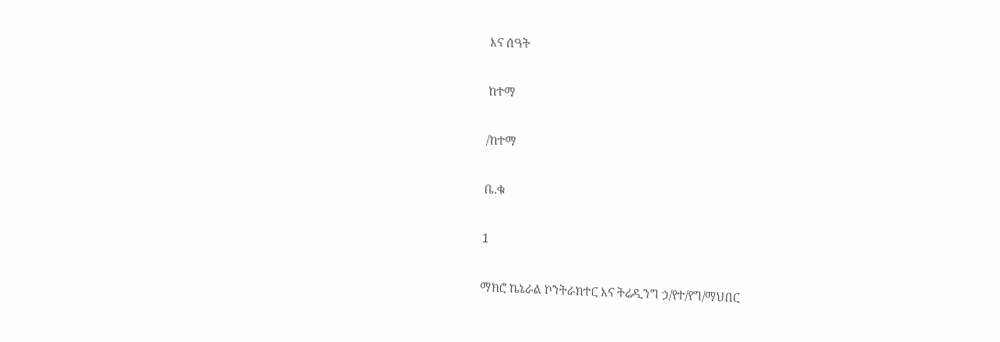እና ሰዓት

ከተማ

/ከተማ

ቤ.ቁ

1

ማክሮ ኬኔራል ኮንትራክተር እና ትሬዲንግ ኃ/የተ/የግ/ማህበር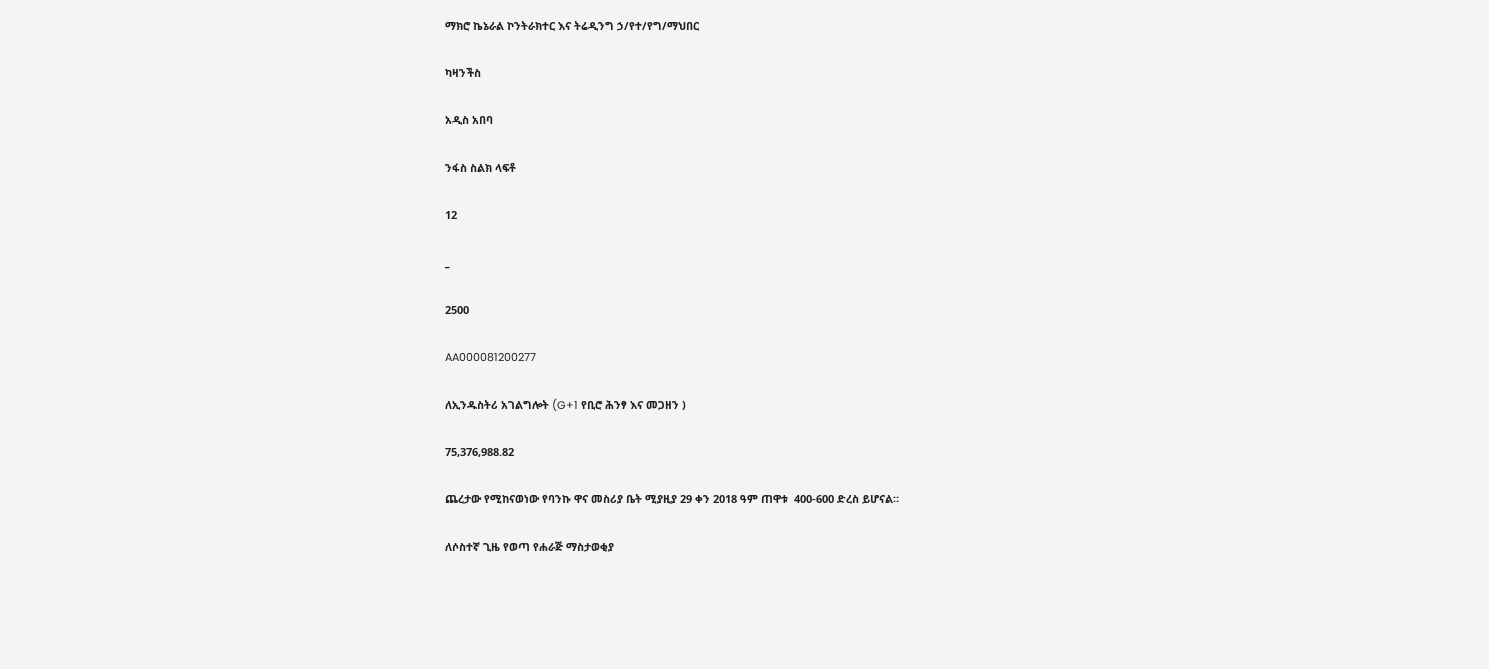ማክሮ ኬኔራል ኮንትራክተር እና ትሬዲንግ ኃ/የተ/የግ/ማህበር

ካዛንችስ

አዲስ አበባ

ንፋስ ስልክ ላፍቶ

12

_

2500

AA000081200277

ለኢንዱስትሪ አገልግሎት (G+1 የቢሮ ሕንፃ እና መጋዘን )

75,376,988.82

ጨረታው የሚከናወነው የባንኩ ዋና መስሪያ ቤት ሚያዚያ 29 ቀን 2018 ዓም ጠዋቱ  400-600 ድረስ ይሆናል።

ለሶስተኛ ጊዜ የወጣ የሐራጅ ማስታወቂያ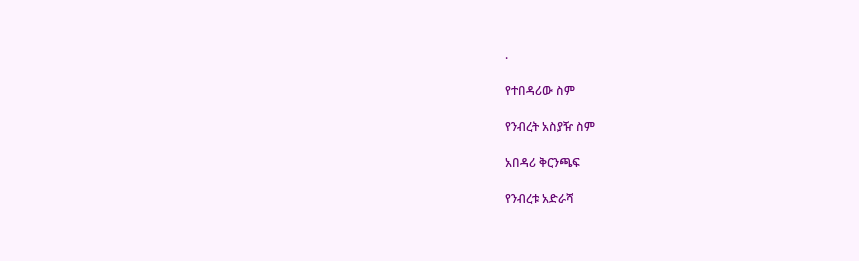.

የተበዳሪው ስም

የንብረት አስያዥ ስም

አበዳሪ ቅርንጫፍ

የንብረቱ አድራሻ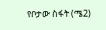የቦታው ስፋት (ሜ2)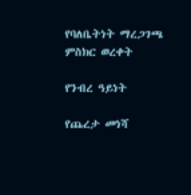የባለቤትነት ማረጋገጫ ምስክር ወረቀት

የንብረ ዓይነት

የጨረታ መነሻ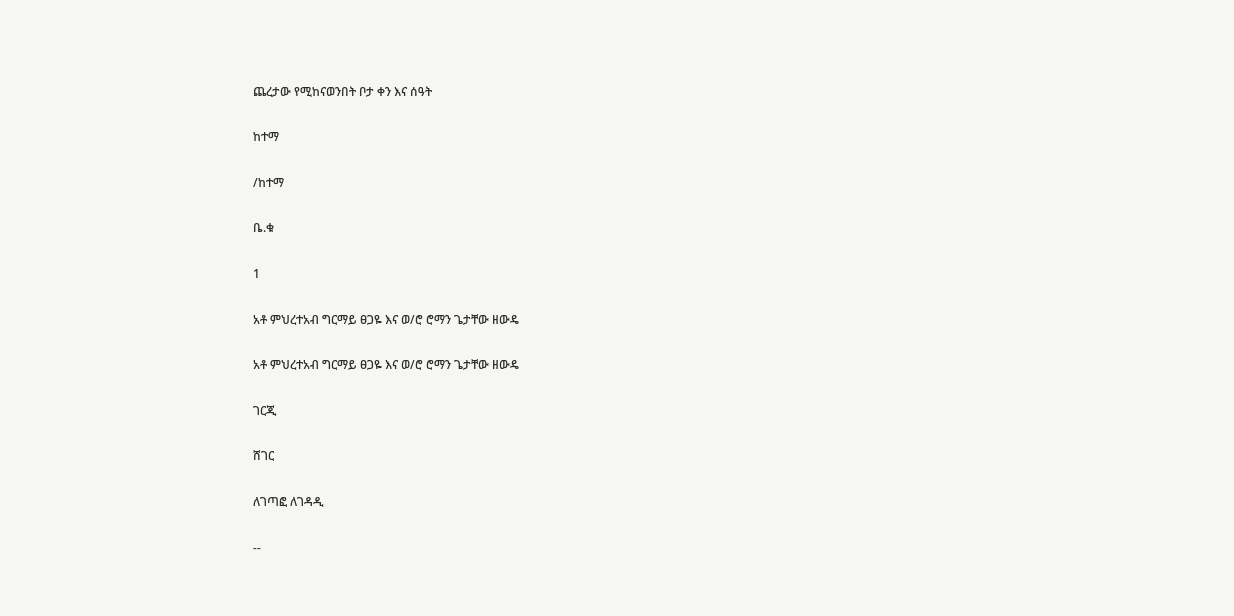ጨረታው የሚከናወንበት ቦታ ቀን እና ሰዓት

ከተማ

/ከተማ

ቤ.ቁ

1

አቶ ምህረተአብ ግርማይ ፀጋዬ እና ወ/ሮ ሮማን ጌታቸው ዘውዴ

አቶ ምህረተአብ ግርማይ ፀጋዬ እና ወ/ሮ ሮማን ጌታቸው ዘውዴ

ገርጂ

ሸገር

ለገጣፎ ለገዳዲ

--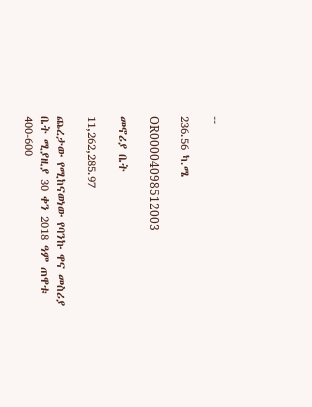--

236.56 ካ.ሜ

OR00004098512003

መኖሪያ ቤት

11,262,285.97

ጨረታው የሚከናወነው የባንኩ ዋና መስሪያ ቤት ሚያዚያ 30 ቀን 2018 ዓም ጠዋቱ  400-600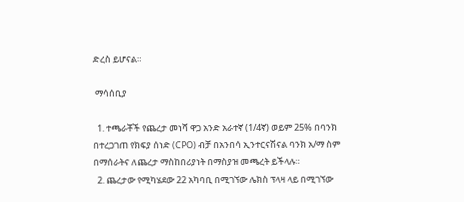ድረስ ይሆናል።

 ማሳሰቢያ

  1. ተጫራቾች የጨረታ መነሻ ዋጋ አንድ አራተኛ (1/4ኛ) ወይም 25% በባንክ በተረጋገጠ የክፍያ ሰነድ (CPO) ብቻ በአንበሳ ኢንተርናሽናል ባንክ አ/ማ ስም በማሰራትና ለጨረታ ማስከበሪያነት በማስያዝ መጫረት ይችላሉ።
  2. ጨረታው የሚካሄደው 22 አካባቢ በሚገኘው ሌክስ ፕላዛ ላይ በሚገኘው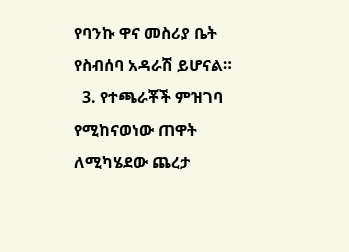የባንኩ ዋና መስሪያ ቤት የስብሰባ አዳራሽ ይሆናል።
  3. የተጫራቾች ምዝገባ የሚከናወነው ጠዋት ለሚካሄደው ጨረታ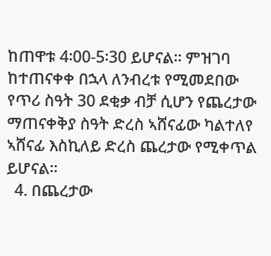ከጠዋቱ 4፡00-5፡30 ይሆናል። ምዝገባ ከተጠናቀቀ በኋላ ለንብረቱ የሚመደበው የጥሪ ስዓት 30 ደቂቃ ብቻ ሲሆን የጨረታው ማጠናቀቅያ ስዓት ድረስ ኣሸናፊው ካልተለየ ኣሸናፊ እስኪለይ ድረስ ጨረታው የሚቀጥል ይሆናል።
  4. በጨረታው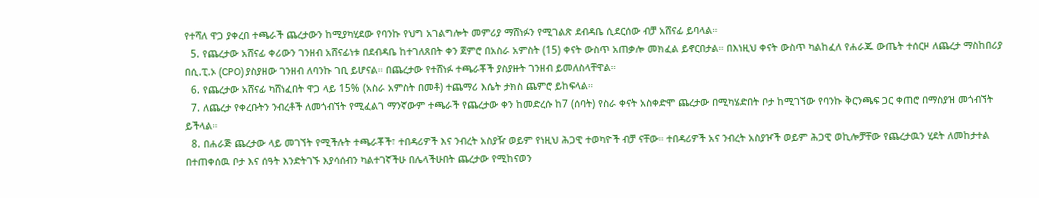የተሻለ ዋጋ ያቀረበ ተጫራች ጨረታውን ከሚያካሂደው የባንኩ የህግ አገልግሎት መምሪያ ማሸነፉን የሚገልጽ ደብዳቤ ሲደርሰው ብቻ አሸናፊ ይባላል።
  5. የጨረታው አሸናፊ ቀሪውን ገንዘብ አሸናፊነቱ በደብዳቤ ከተገለጸበት ቀን ጀምሮ በአስራ አምስት (15) ቀናት ውስጥ አጠቃሎ መክፈል ይኖርበታል። በእነዚህ ቀናት ውስጥ ካልከፈለ የሐራጁ ውጤት ተሰርዞ ለጨረታ ማስከበሪያ በሲ.ፒ.ኦ (CPO) ያስያዘው ገንዘብ ለባንኩ ገቢ ይሆናል። በጨረታው የተሸነፉ ተጫራቾች ያስያዙት ገንዘብ ይመለስላቸዋል።
  6. የጨረታው አሸናፊ ካሸነፈበት ዋጋ ላይ 15% (አስራ አምስት በመቶ) ተጨማሪ እሴት ታክስ ጨምሮ ይከፍላል።
  7. ለጨረታ የቀረቡትን ንብረቶች ለመጎብኘት የሚፈልገ ማንኛውም ተጫራች የጨረታው ቀን ከመድረሱ ከ7 (ሰባት) የስራ ቀናት አስቀድሞ ጨረታው በሚካሄድበት ቦታ ከሚገኘው የባንኩ ቅርንጫፍ ጋር ቀጠሮ በማስያዝ መጎብኘት ይችላል።
  8. በሐራጅ ጨረታው ላይ መገኘት የሚችሉት ተጫራቾች፣ ተበዳሪዎች እና ንብረት አስያዥ ወይም የነዚህ ሕጋዊ ተወካዮች ብቻ ናቸው። ተበዳሪዎች አና ንብረት አስያዦች ወይም ሕጋዊ ወኪሎቻቸው የጨረታዉን ሂደት ለመከታተል በተጠቀሰዉ ቦታ እና ሰዓት እንድትገኙ እያሳሰብን ካልተገኛችሁ በሌላችሁበት ጨረታው የሚከናወን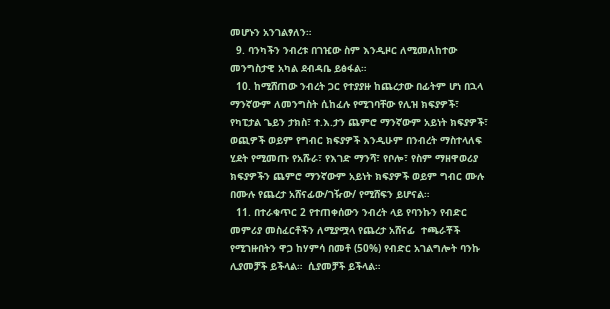መሆኑን አንገልፃለን።
  9. ባንካችን ንብረቱ በገዢው ስም እንዲዞር ለሚመለከተው መንግስታዊ አካል ደብዳቤ ይፅፋል።
  10. ከሚሸጠው ንብረት ጋር የተያያዙ ከጨረታው በፊትም ሆነ በኋላ ማንኛውም ለመንግስት ሲከፈሉ የሚገባቸው የሊዝ ክፍያዎች፣ የካፒታል ጌይን ታክስ፣ ተ.እ.ታን ጨምሮ ማንኛውም አይነት ክፍያዎች፣ ወጪዎች ወይም የግብር ክፍያዎች እንዲሁም በንብረት ማስተላለፍ ሂደት የሚመጡ የአሹራ፣ የእገድ ማንሻ፣ የቦሎ፣ የስም ማዘዋወሪያ ክፍያዎችን ጨምሮ ማንኛውም አይነት ክፍያዎች ወይም ግብር ሙሉ በሙሉ የጨረታ አሸናፊው/ገዥው/ የሚሸፍን ይሆናል።
  11. በተራቁጥር 2 የተጠቀሰውን ንብረት ላይ የባንኩን የብድር መምሪያ መስፈርቶችን ለሚያሟላ የጨረታ አሸናፊ  ተጫራቾች የሚገዙበትን ዋጋ ከሃምሳ በመቶ (50%) የብድር አገልግሎት ባንኩ ሊያመቻች ይችላል።  ሲያመቻች ይችላል።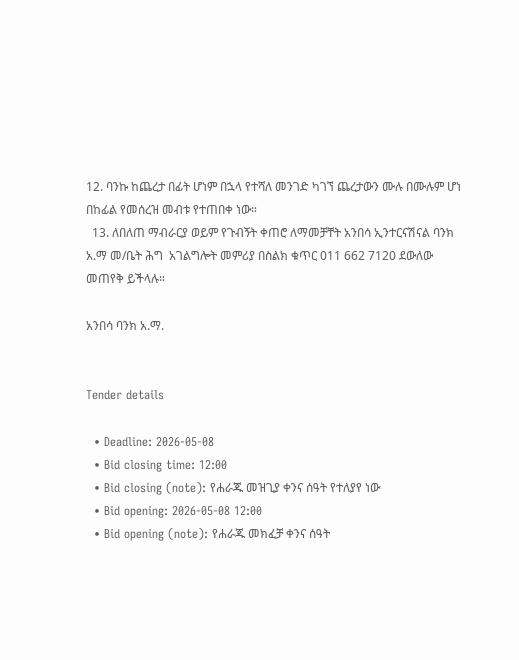12. ባንኩ ከጨረታ በፊት ሆነም በኋላ የተሻለ መንገድ ካገኘ ጨረታውን ሙሉ በሙሉም ሆነ በከፊል የመሰረዝ መብቱ የተጠበቀ ነው።
  13. ለበለጠ ማብራርያ ወይም የጉብኝት ቀጠሮ ለማመቻቸት አንበሳ ኢንተርናሽናል ባንክ አ.ማ መ/ቤት ሕግ  አገልግሎት መምሪያ በስልክ ቁጥር 011 662 7120 ደውለው መጠየቅ ይችላሉ።

አንበሳ ባንክ አ.ማ.


Tender details

  • Deadline: 2026-05-08
  • Bid closing time: 12:00
  • Bid closing (note): የሐራጁ መዝጊያ ቀንና ሰዓት የተለያየ ነው
  • Bid opening: 2026-05-08 12:00
  • Bid opening (note): የሐራጁ መክፈቻ ቀንና ሰዓት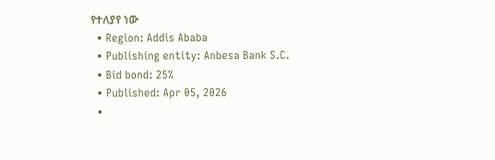የተለያየ ነው
  • Region: Addis Ababa
  • Publishing entity: Anbesa Bank S.C.
  • Bid bond: 25%
  • Published: Apr 05, 2026
  •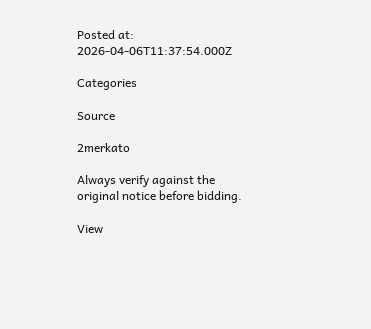Posted at: 2026-04-06T11:37:54.000Z

Categories

Source

2merkato

Always verify against the original notice before bidding.

View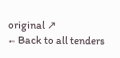original ↗
← Back to all tenders